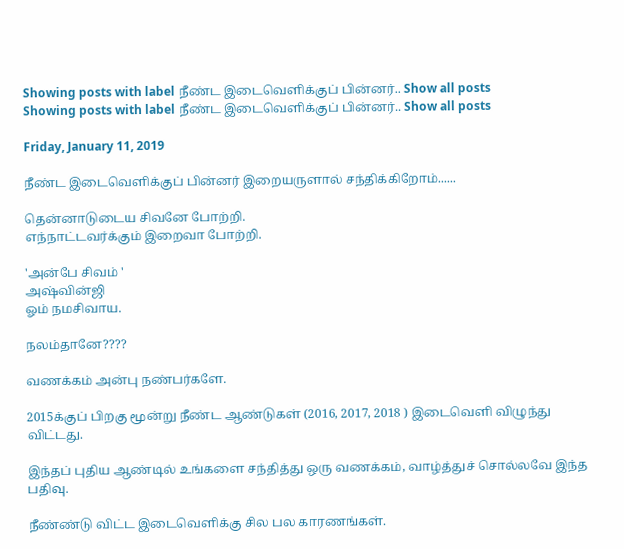Showing posts with label நீண்ட இடைவெளிக்குப் பின்னர்.. Show all posts
Showing posts with label நீண்ட இடைவெளிக்குப் பின்னர்.. Show all posts

Friday, January 11, 2019

நீண்ட இடைவெளிக்குப் பின்னர் இறையருளால் சந்திக்கிறோம்......

தென்னாடுடைய சிவனே போற்றி.
எந்நாட்டவர்க்கும் இறைவா போற்றி.

'அன்பே சிவம் '
அஷ்வின்ஜி
ஓம் நமசிவாய.

நலம்தானே????

வணக்கம் அன்பு நண்பர்களே.

2015க்குப் பிறகு மூன்று நீண்ட ஆண்டுகள் (2016, 2017, 2018 ) இடைவெளி விழுந்து விட்டது.

இந்தப் புதிய ஆண்டில் உங்களை சந்தித்து ஒரு வணக்கம், வாழ்த்துச் சொல்லவே இந்த பதிவு.

நீண்ண்டு விட்ட இடைவெளிக்கு சில பல காரணங்கள்.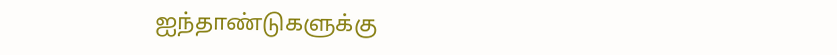ஐந்தாண்டுகளுக்கு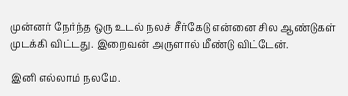முன்னர் நேர்ந்த ஒரு உடல் நலச் சீர்கேடு என்னை சில ஆண்டுகள் முடக்கி விட்டது. இறைவன் அருளால் மீண்டு விட்டேன்.

இனி எல்லாம் நலமே.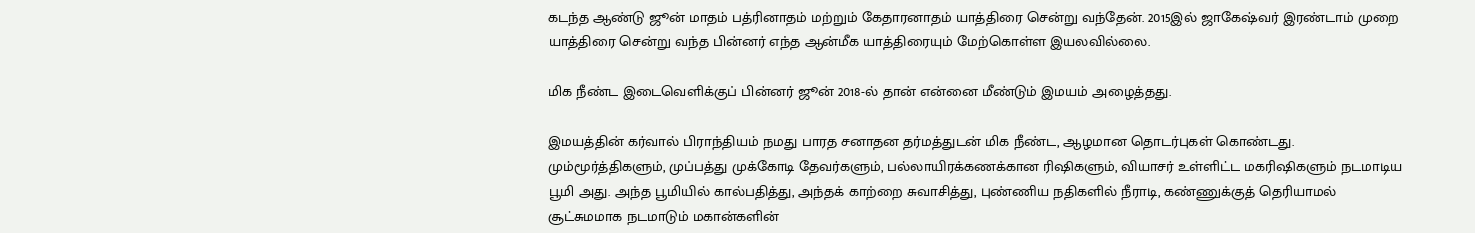கடந்த ஆண்டு ஜூன் மாதம் பத்ரினாதம் மற்றும் கேதாரனாதம் யாத்திரை சென்று வந்தேன். 2015இல் ஜாகேஷ்வர் இரண்டாம் முறை யாத்திரை சென்று வந்த பின்னர் எந்த ஆன்மீக யாத்திரையும் மேற்கொள்ள இயலவில்லை.

மிக நீண்ட இடைவெளிக்குப் பின்னர் ஜூன் 2018-ல் தான் என்னை மீண்டும் இமயம் அழைத்தது.

இமயத்தின் கர்வால் பிராந்தியம் நமது பாரத சனாதன தர்மத்துடன் மிக நீண்ட, ஆழமான தொடர்புகள் கொண்டது. மும்மூர்த்திகளும், முப்பத்து முக்கோடி தேவர்களும், பல்லாயிரக்கணக்கான ரிஷிகளும், வியாசர் உள்ளிட்ட மகரிஷிகளும் நடமாடிய பூமி அது. அந்த பூமியில் கால்பதித்து, அந்தக் காற்றை சுவாசித்து, புண்ணிய நதிகளில் நீராடி, கண்ணுக்குத் தெரியாமல் சூட்சுமமாக நடமாடும் மகான்களின்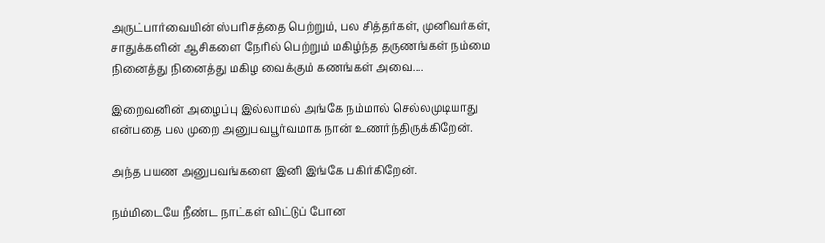அருட்பார்வையின் ஸ்பரிசத்தை பெற்றும், பல சித்தர்கள், முனிவர்கள், சாதுக்களின் ஆசிகளை நேரில் பெற்றும் மகிழ்ந்த தருணங்கள் நம்மை நினைத்து நினைத்து மகிழ வைக்கும் கணங்கள் அவை....

இறைவனின் அழைப்பு இல்லாமல் அங்கே நம்மால் செல்லமுடியாது என்பதை பல முறை அனுபவபூர்வமாக நான் உணர்ந்திருக்கிறேன்.

அந்த பயண அனுபவங்களை இனி இங்கே பகிர்கிறேன்.

நம்மிடையே நீண்ட நாட்கள் விட்டுப் போன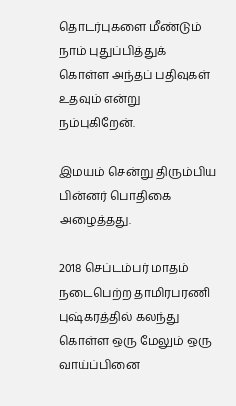தொடர்புகளை மீண்டும் நாம் புதுப்பித்துக் கொள்ள அந்தப் பதிவுகள் உதவும் என்று நம்புகிறேன்.

இமயம் சென்று திரும்பிய பின்னர் பொதிகை அழைத்தது.

2018 செப்டம்பர் மாதம் நடைபெற்ற தாமிரபரணி புஷ்கரத்தில் கலந்து கொள்ள ஒரு மேலும் ஒரு வாய்ப்பினை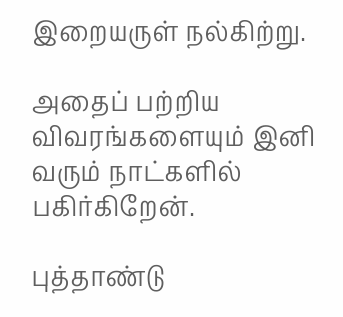இறையருள் நல்கிற்று.

அதைப் பற்றிய விவரங்களையும் இனி வரும் நாட்களில் பகிர்கிறேன்.

புத்தாண்டு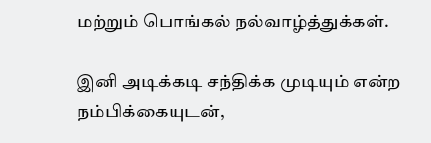மற்றும் பொங்கல் நல்வாழ்த்துக்கள்.

இனி அடிக்கடி சந்திக்க முடியும் என்ற நம்பிக்கையுடன்,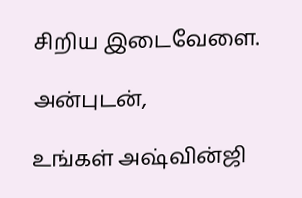சிறிய இடைவேளை.

அன்புடன்,

உங்கள் அஷ்வின்ஜி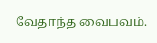வேதாந்த வைபவம்.